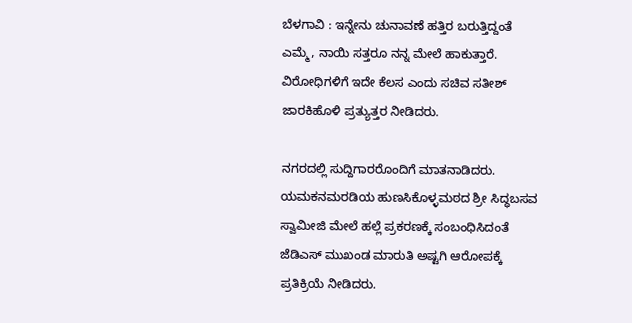ಬೆಳಗಾವಿ : ಇನ್ನೇನು ಚುನಾವಣೆ ಹತ್ತಿರ ಬರುತ್ತಿದ್ದಂತೆ ಎಮ್ಮೆ, ನಾಯಿ ಸತ್ತರೂ ನನ್ನ ಮೇಲೆ ಹಾಕುತ್ತಾರೆ. ವಿರೋಧಿಗಳಿಗೆ ಇದೇ ಕೆಲಸ ಎಂದು ಸಚಿವ ಸತೀಶ್ ಜಾರಕಿಹೊಳಿ ಪ್ರತ್ಯುತ್ತರ ನೀಡಿದರು.

ನಗರದಲ್ಲಿ ಸುದ್ದಿಗಾರರೊಂದಿಗೆ ಮಾತನಾಡಿದರು. ಯಮಕನಮರಡಿಯ ಹುಣಸಿಕೊಳ್ಳಮಠದ ಶ್ರೀ ಸಿದ್ಧಬಸವ ಸ್ವಾಮೀಜಿ ಮೇಲೆ ಹಲ್ಲೆ ಪ್ರಕರಣಕ್ಕೆ ಸಂಬಂಧಿಸಿದಂತೆ ಜೆಡಿಎಸ್ ಮುಖಂಡ ಮಾರುತಿ ಅಷ್ಟಗಿ ಆರೋಪಕ್ಕೆ ಪ್ರತಿಕ್ರಿಯೆ ನೀಡಿದರು.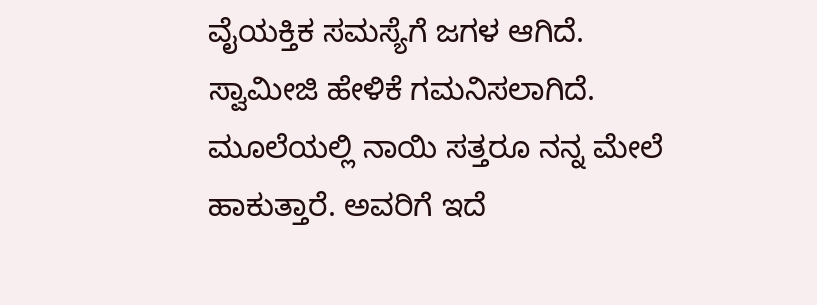ವೈಯಕ್ತಿಕ ಸಮಸ್ಯೆಗೆ ಜಗಳ ಆಗಿದೆ. ಸ್ವಾಮೀಜಿ ಹೇಳಿಕೆ ಗಮನಿಸಲಾಗಿದೆ. ಮೂಲೆಯಲ್ಲಿ ನಾಯಿ ಸತ್ತರೂ ನನ್ನ ಮೇಲೆ ಹಾಕುತ್ತಾರೆ. ಅವರಿಗೆ ಇದೆ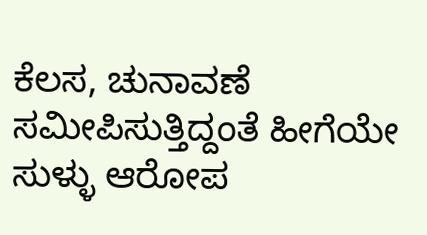ಕೆಲಸ, ಚುನಾವಣೆ ಸಮೀಪಿಸುತ್ತಿದ್ದಂತೆ ಹೀಗೆಯೇ ಸುಳ್ಳು ಆರೋಪ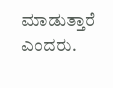ಮಾಡುತ್ತಾರೆ ಎಂದರು.